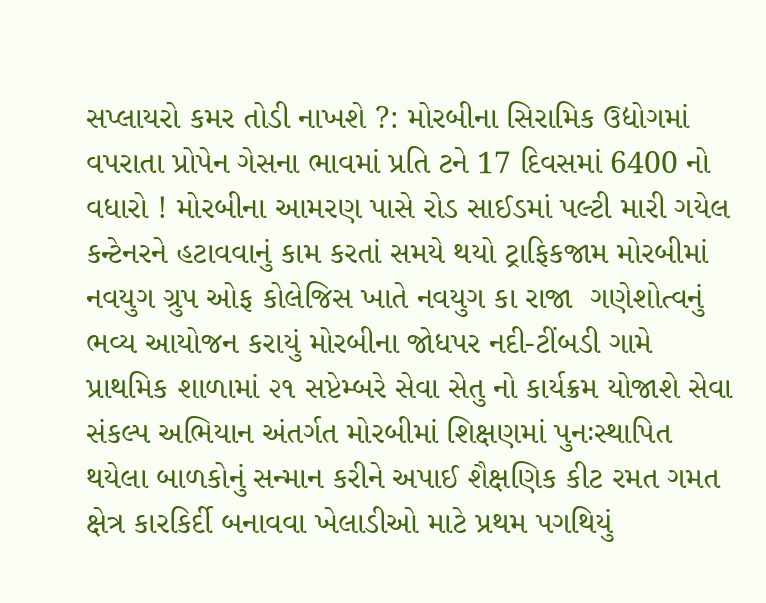સપ્લાયરો કમર તોડી નાખશે ?: મોરબીના સિરામિક ઉદ્યોગમાં વપરાતા પ્રોપેન ગેસના ભાવમાં પ્રતિ ટને 17 દિવસમાં 6400 નો વધારો ! મોરબીના આમરણ પાસે રોડ સાઈડમાં પલ્ટી મારી ગયેલ કન્ટેનરને હટાવવાનું કામ કરતાં સમયે થયો ટ્રાફિકજામ મોરબીમાં નવયુગ ગ્રુપ ઓફ કોલેજિસ ખાતે નવયુગ કા રાજા  ગણેશોત્વનું ભવ્ય આયોજન કરાયું મોરબીના જોધપર નદી-ટીંબડી ગામે પ્રાથમિક શાળામાં ૨૧ સપ્ટેમ્બરે સેવા સેતુ નો કાર્યક્રમ યોજાશે સેવા સંકલ્પ અભિયાન અંતર્ગત મોરબીમાં શિક્ષણમાં પુનઃસ્થાપિત થયેલા બાળકોનું સન્માન કરીને અપાઈ શૈક્ષણિક કીટ રમત ગમત ક્ષેત્ર કારકિર્દી બનાવવા ખેલાડીઓ માટે પ્રથમ પગથિયું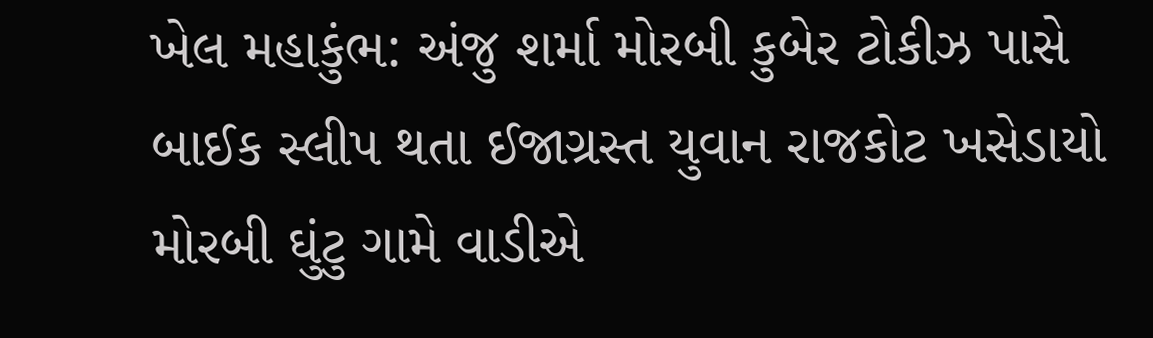ખેલ મહાકુંભ: અંજુ શર્મા મોરબી કુબેર ટોકીઝ પાસે બાઈક સ્લીપ થતા ઈજાગ્રસ્ત યુવાન રાજકોટ ખસેડાયો મોરબી ઘુંટુ ગામે વાડીએ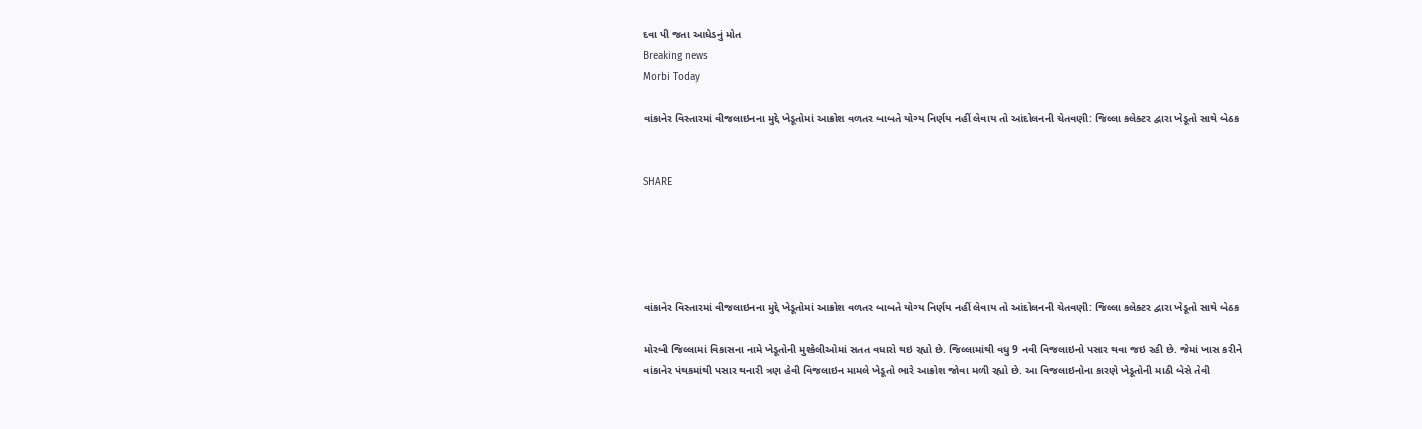દવા પી જતા આધેડનું મોત
Breaking news
Morbi Today

વાંકાનેર વિસ્તારમાં વીજલાઇનના મુદ્દે ખેડૂતોમાં આક્રોશ વળતર બાબતે યોગ્ય નિર્ણય નહીં લેવાય તો આંદોલનની ચેતવણી: જિલ્લા કલેક્ટર દ્વારા ખેડૂતો સાથે બેઠક


SHARE





વાંકાનેર વિસ્તારમાં વીજલાઇનના મુદ્દે ખેડૂતોમાં આક્રોશ વળતર બાબતે યોગ્ય નિર્ણય નહીં લેવાય તો આંદોલનની ચેતવણી: જિલ્લા કલેક્ટર દ્વારા ખેડૂતો સાથે બેઠક

મોરબી જિલ્લામાં વિકાસના નામે ખેડૂતોની મુશ્કેલીઓમાં સતત વધારો થઇ રહ્યો છે. જિલ્લામાંથી વધુ 9 નવી વિજલાઇનો પસાર થવા જઇ રહી છે. જેમાં ખાસ કરીને વાંકાનેર પંથકમાંથી પસાર થનારી ત્રણ હેવી વિજલાઇન મામલે ખેડૂતો ભારે આક્રોશ જોવા મળી રહ્યો છે. આ વિજલાઇનોના કારણે ખેડૂતોની માઠી બેસે તેવી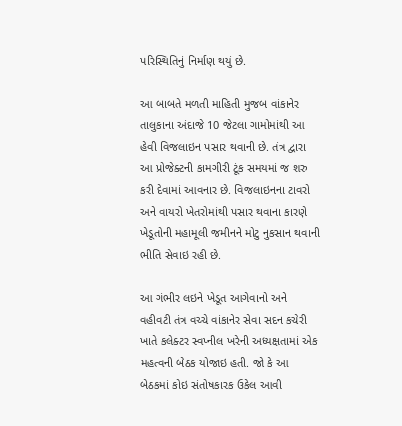પરિસ્થિતિનું નિર્માણ થયું છે.

આ બાબતે મળતી માહિતી મુજબ વાંકાનેર તાલુકાના અંદાજે 10 જેટલા ગામોમાંથી આ હેવી વિજલાઇન પસાર થવાની છે. તંત્ર દ્વારા આ પ્રોજેક્ટની કામગીરી ટૂંક સમયમાં જ શરુ કરી દેવામાં આવનાર છે. વિજલાઇનના ટાવરો અને વાયરો ખેતરોમાંથી પસાર થવાના કારણે ખેડૂતોની મહામૂલી જમીનને મોટુ નુકસાન થવાની ભીતિ સેવાઇ રહી છે.

આ ગંભીર લઇને ખેડૂત આગેવાનો અને વહીવટી તંત્ર વચ્ચે વાંકાનેર સેવા સદન કચેરી ખાતે કલેક્ટર સ્વપ્નીલ ખરેની અધ્યક્ષતામાં એક મહત્વની બેઠક યોજાઇ હતી. જો કે આ બેઠકમાં કોઇ સંતોષકારક ઉકેલ આવી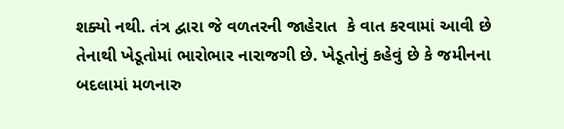શક્યો નથી. તંત્ર દ્વારા જે વળતરની જાહેરાત  કે વાત કરવામાં આવી છે તેનાથી ખેડૂતોમાં ભારોભાર નારાજગી છે. ખેડૂતોનું કહેવું છે કે જમીનના બદલામાં મળનારુ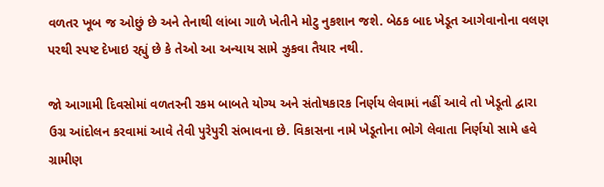વળતર ખૂબ જ ઓછું છે અને તેનાથી લાંબા ગાળે ખેતીને મોટુ નુકશાન જશે. બેઠક બાદ ખેડૂત આગેવાનોના વલણ પરથી સ્પષ્ટ દેખાઇ રહ્યું છે કે તેઓ આ અન્યાય સામે ઝુકવા તૈયાર નથી.

જો આગામી દિવસોમાં વળતરની રકમ બાબતે યોગ્ય અને સંતોષકારક નિર્ણય લેવામાં નહીં આવે તો ખેડૂતો દ્વારા ઉગ્ર આંદોલન કરવામાં આવે તેવી પુરેપુરી સંભાવના છે. વિકાસના નામે ખેડૂતોના ભોગે લેવાતા નિર્ણયો સામે હવે ગ્રામીણ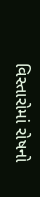વિસ્તારોમાં રોષનો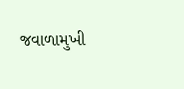જવાળામુખી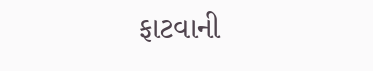ફાટવાની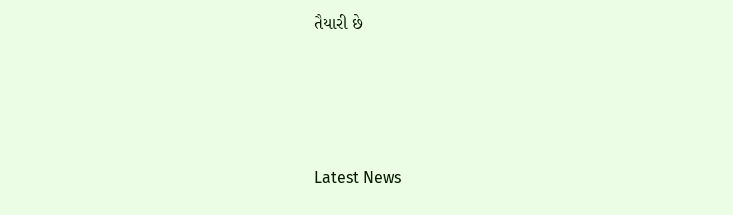તૈયારી છે




Latest News